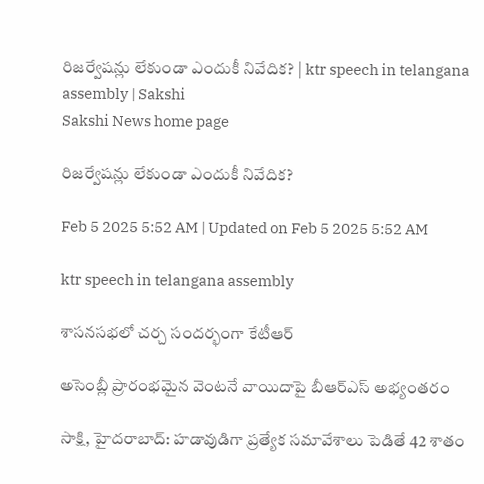రిజర్వేషన్లు లేకుండా ఎందుకీ నివేదిక? | ktr speech in telangana assembly | Sakshi
Sakshi News home page

రిజర్వేషన్లు లేకుండా ఎందుకీ నివేదిక?

Feb 5 2025 5:52 AM | Updated on Feb 5 2025 5:52 AM

ktr speech in telangana assembly

శాసనసభలో చర్చ సందర్భంగా కేటీఆర్‌

అసెంబ్లీ ప్రారంభమైన వెంటనే వాయిదాపై బీఆర్‌ఎస్‌ అభ్యంతరం

సాక్షి, హైదరాబాద్‌: హడావుడిగా ప్రత్యేక సమావేశాలు పెడితే 42 శాతం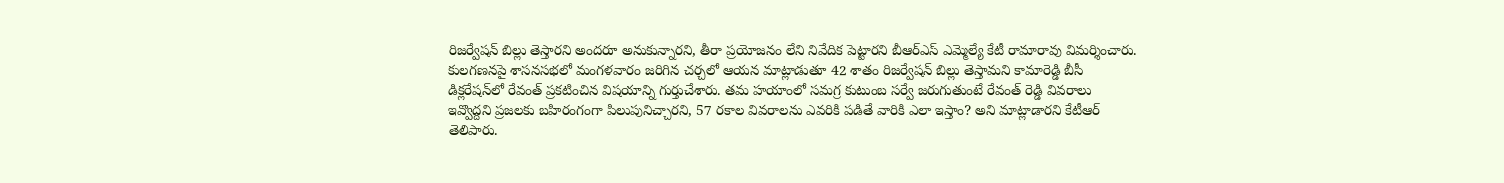రిజర్వేషన్‌ బిల్లు తెస్తారని అందరూ అనుకున్నారని, తీరా ప్రయోజనం లేని నివేదిక పెట్టారని బీఆర్‌ఎస్‌ ఎమ్మెల్యే కేటీ రామారావు విమర్శించారు. కులగణనపై శాసనసభలో మంగళవారం జరిగిన చర్చలో ఆయన మాట్లాడుతూ 42 శాతం రిజర్వేషన్‌ బిల్లు తెస్తామని కామారెడ్డి బీసీ డిక్లరేషన్‌లో రేవంత్‌ ప్రకటించిన విషయాన్ని గుర్తుచేశారు. తమ హయాంలో సమగ్ర కుటుంబ సర్వే జరుగుతుంటే రేవంత్‌ రెడ్డి వివరాలు ఇవ్వొద్దని ప్రజలకు బహిరంగంగా పిలుపునిచ్చారని, 57 రకాల వివరాలను ఎవరికి పడితే వారికి ఎలా ఇస్తాం? అని మాట్లాడారని కేటీఆర్‌ తెలిపారు.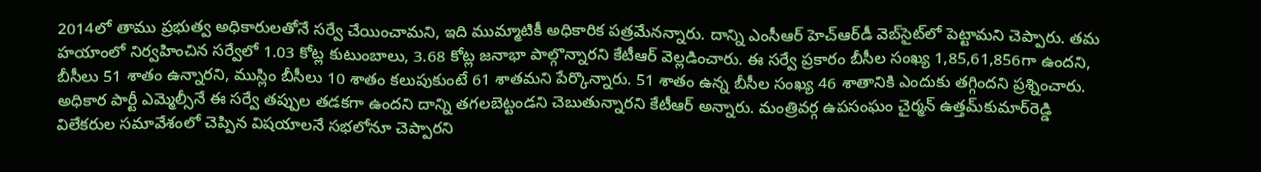2014లో తాము ప్రభుత్వ అధికారులతోనే సర్వే చేయించామని, ఇది ముమ్మాటికీ అధికారిక పత్రమేనన్నారు. దాన్ని ఎంసీఆర్‌ హెచ్‌ఆర్‌డీ వెబ్‌సైట్‌లో పెట్టామని చెప్పారు. తమ హయాంలో నిర్వహించిన సర్వేలో 1.03 కోట్ల కుటుంబాలు, 3.68 కోట్ల జనాభా పాల్గొన్నారని కేటీఆర్‌ వెల్లడించారు. ఈ సర్వే ప్రకారం బీసీల సంఖ్య 1,85,61,856గా ఉందని, బీసీలు 51 శాతం ఉన్నారని, ముస్లిం బీసీలు 10 శాతం కలుపుకుంటే 61 శాతమని పేర్కొన్నారు. 51 శాతం ఉన్న బీసీల సంఖ్య 46 శాతానికి ఎందుకు తగ్గిందని ప్రశ్నించారు. అధికార పార్టీ ఎమ్మెల్సీనే ఈ సర్వే తప్పుల తడకగా ఉందని దాన్ని తగలబెట్టండని చెబుతున్నారని కేటీఆర్‌ అన్నారు. మంత్రివర్గ ఉపసంఘం చైర్మన్‌ ఉత్తమ్‌కుమార్‌రెడ్డి విలేకరుల సమావేశంలో చెప్పిన విషయాలనే సభలోనూ చెప్పారని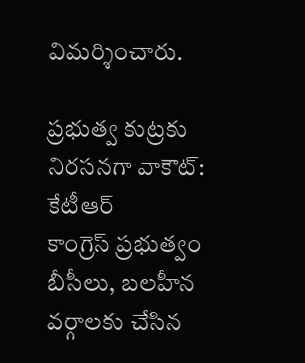విమర్శించారు.

ప్రభుత్వ కుట్రకు నిరసనగా వాకౌట్‌: కేటీఆర్‌
కాంగ్రెస్‌ ప్రభుత్వం బీసీలు, బలహీన వర్గాలకు చేసిన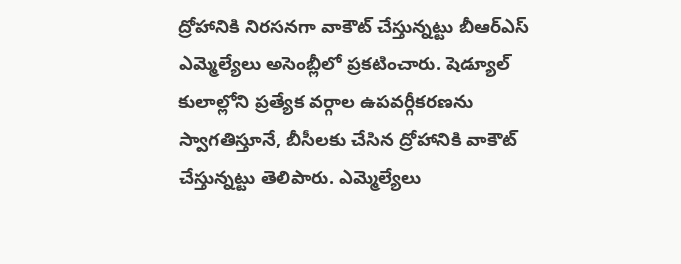ద్రోహానికి నిరసనగా వాకౌట్‌ చేస్తున్నట్టు బీఆర్‌ఎస్‌ ఎమ్మెల్యేలు అసెంబ్లీలో ప్రకటించారు. షెడ్యూల్‌ కులాల్లోని ప్రత్యేక వర్గాల ఉపవర్గీకరణను స్వాగతిస్తూనే, బీసీలకు చేసిన ద్రోహానికి వాకౌట్‌ చేస్తున్నట్టు తెలిపారు. ఎమ్మెల్యేలు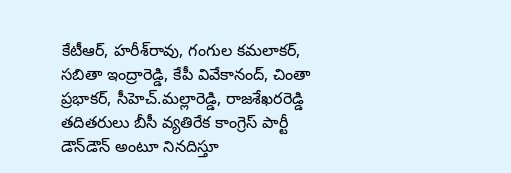కేటీఆర్, హరీశ్‌రావు, గంగుల కమలాకర్, సబితా ఇంద్రారెడ్డి, కేపీ వివేకానంద్, చింతా ప్రభాకర్, సీహెచ్‌.మల్లారెడ్డి, రాజశేఖరరెడ్డి తదితరులు బీసీ వ్యతిరేక కాంగ్రెస్‌ పార్టీ డౌన్‌డౌన్‌ అంటూ నినదిస్తూ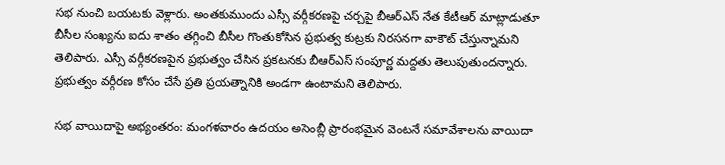సభ నుంచి బయటకు వెళ్లారు. అంతకుముందు ఎస్సీ వర్గీకరణపై చర్చపై బీఆర్‌ఎస్‌ నేత కేటీఆర్‌ మాట్లాడుతూ బీసీల సంఖ్యను ఐదు శాతం తగ్గించి బీసీల గొంతుకోసిన ప్రభుత్వ కుట్రకు నిరసనగా వాకౌట్‌ చేస్తున్నామని తెలిపారు. ఎస్సీ వర్గీకరణపైన ప్రభుత్వం చేసిన ప్రకటనకు బీఆర్‌ఎస్‌ సంపూర్ణ మద్దతు తెలుపుతుందన్నారు. ప్రభుత్వం వర్గీరణ కోసం చేసే ప్రతి ప్రయత్నానికి అండగా ఉంటామని తెలిపారు.

సభ వాయిదాపై అభ్యంతరం: మంగళవారం ఉదయం అసెంబ్లీ ప్రారంభమైన వెంటనే సమావేశాలను వాయిదా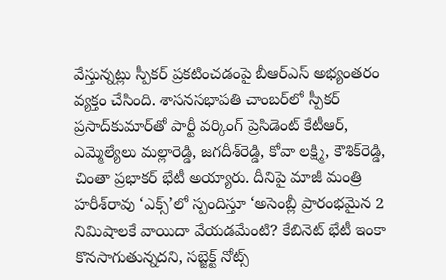వేస్తున్నట్లు స్పీకర్‌ ప్రకటించడంపై బీఆర్‌ఎస్‌ అభ్యంతరం వ్యక్తం చేసింది. శాసనసభాపతి చాంబర్‌లో స్పీకర్‌ ప్రసాద్‌కుమార్‌తో పార్టీ వర్కింగ్‌ ప్రెసిడెంట్‌ కేటీఆర్, ఎమ్మెల్యేలు మల్లారెడ్డి, జగదీశ్‌రెడ్డి, కోవా లక్ష్మి, కౌశిక్‌రెడ్డి, చింతా ప్రభాకర్‌ భేటీ అయ్యారు. దీనిపై మాజీ మంత్రి హరీశ్‌రావు ‘ఎక్స్‌’లో స్పందిస్తూ ‘అసెంబ్లీ ప్రారంభమైన 2 నిమిషాలకే వాయిదా వేయడమేంటి? కేబినెట్‌ భేటీ ఇంకా కొనసాగుతున్నదని, సబ్జెక్ట్‌ నోట్స్‌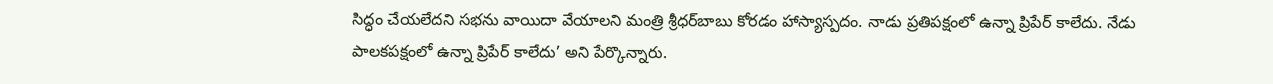సిద్ధం చేయలేదని సభను వాయిదా వేయాలని మంత్రి శ్రీధర్‌బాబు కోరడం హాస్యాస్పదం. నాడు ప్రతిపక్షంలో ఉన్నా ప్రిపేర్‌ కాలేదు. నేడు పాలకపక్షంలో ఉన్నా ప్రిపేర్‌ కాలేదు’ అని పేర్కొన్నారు.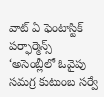వాట్‌ ఏ ఫెంటాస్టిక్‌ పర్ఫార్మెన్స్‌
‘అసెంబ్లీలో ఓవైపు సమగ్ర కుటుంబ సర్వే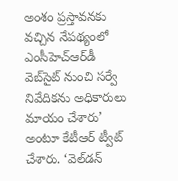అంశం ప్రస్తావనకు వచ్చిన నేపథ్యంలో ఎంసీహెచ్‌ఆర్‌డీ వెబ్‌సైట్‌ నుంచి సర్వే నివేదికను అధికారులు మాయం చేశారు’ అంటూ కేటీఆర్‌ ట్వీట్‌ చేశారు. ‘వెల్‌డన్‌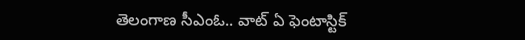తెలంగాణ సీఎంఓ.. వాట్‌ ఏ ఫెంటాస్టిక్‌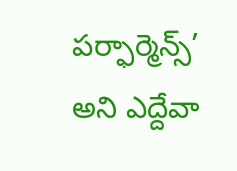పర్ఫార్మెన్స్‌’ అని ఎద్దేవా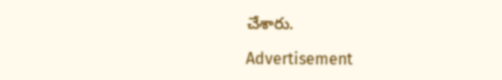చేశారు.

Advertisement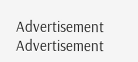Advertisement
Advertisement